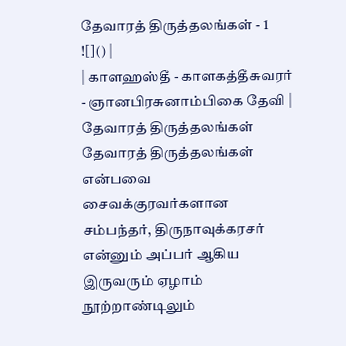தேவாரத் திருத்தலங்கள் - 1
![]() |
| காளஹஸ்தீ - காளகத்தீசுவரர் - ஞானபிரசுனாம்பிகை தேவி |
தேவாரத் திருத்தலங்கள்
தேவாரத் திருத்தலங்கள் என்பவை சைவக்குரவர்களான சம்பந்தர், திருநாவுக்கரசர் என்னும் அப்பர் ஆகிய இருவரும் ஏழாம்
நூற்றாண்டிலும்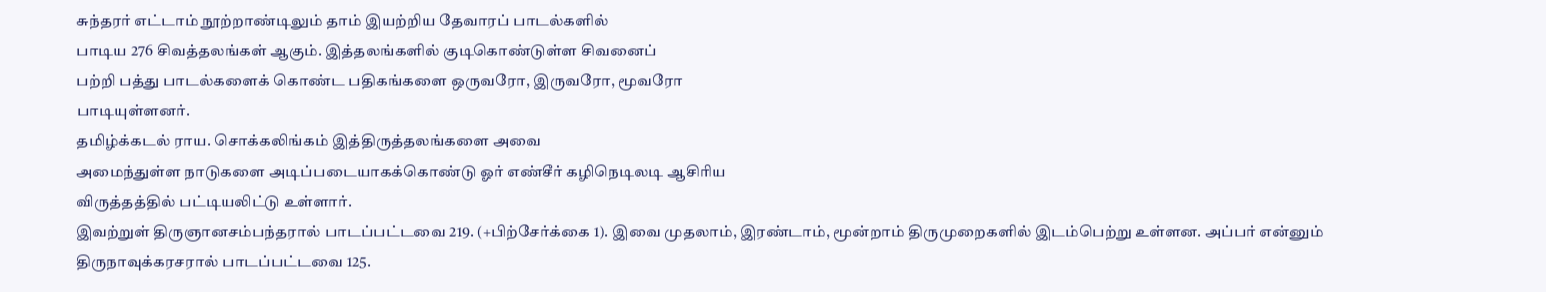சுந்தரர் எட்டாம் நூற்றாண்டிலும் தாம் இயற்றிய தேவாரப் பாடல்களில்
பாடிய 276 சிவத்தலங்கள் ஆகும். இத்தலங்களில் குடிகொண்டுள்ள சிவனைப்
பற்றி பத்து பாடல்களைக் கொண்ட பதிகங்களை ஒருவரோ, இருவரோ, மூவரோ
பாடியுள்ளனர்.
தமிழ்க்கடல் ராய. சொக்கலிங்கம் இத்திருத்தலங்களை அவை
அமைந்துள்ள நாடுகளை அடிப்படையாகக்கொண்டு ஓர் எண்சீர் கழிநெடிலடி ஆசிரிய
விருத்தத்தில் பட்டியலிட்டு உள்ளார்.
இவற்றுள் திருஞானசம்பந்தரால் பாடப்பட்டவை 219. (+பிற்சேர்க்கை 1). இவை முதலாம், இரண்டாம், மூன்றாம் திருமுறைகளில் இடம்பெற்று உள்ளன. அப்பர் என்னும்
திருநாவுக்கரசரால் பாடப்பட்டவை 125.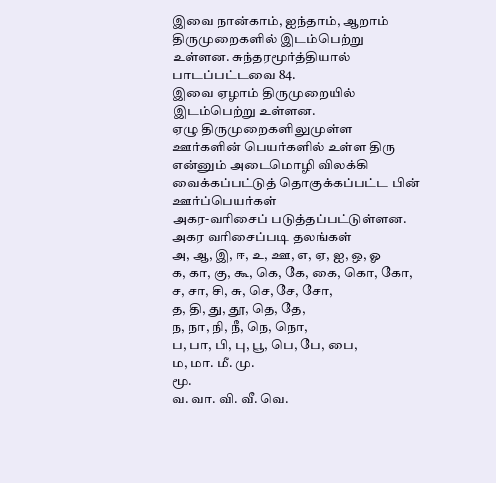இவை நான்காம், ஐந்தாம், ஆறாம் திருமுறைகளில் இடம்பெற்று உள்ளன. சுந்தரமூர்த்தியால்
பாடப்பட்டவை 84.
இவை ஏழாம் திருமுறையில் இடம்பெற்று உள்ளன.
ஏழு திருமுறைகளிலுமுள்ள ஊர்களின் பெயர்களில் உள்ள திரு
என்னும் அடைமொழி விலக்கி வைக்கப்பட்டுத் தொகுக்கப்பட்ட பின் ஊர்ப்பெயர்கள்
அகர-வரிசைப் படுத்தப்பட்டுள்ளன.
அகர வரிசைப்படி தலங்கள்
அ, ஆ, இ, ஈ, உ, ஊ, எ, ஏ, ஐ, ஒ, ஓ
க, கா, கு, கூ, கெ, கே, கை, கொ, கோ,
ச, சா, சி, சு, செ, சே, சோ,
த, தி, து, தூ, தெ, தே,
ந, நா, நி, நீ, நெ, நொ,
ப, பா, பி, பு, பூ, பெ, பே, பை,
ம, மா. மீ. மு.
மூ.
வ. வா. வி. வீ. வெ.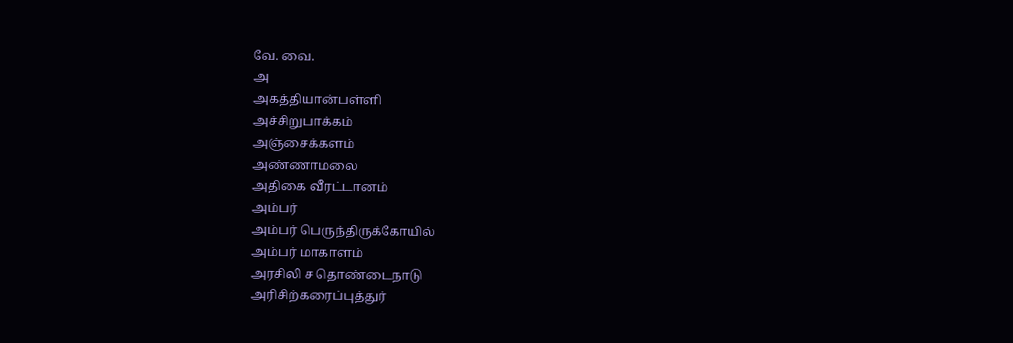வே. வை.
அ
அகத்தியான்பள்ளி
அச்சிறுபாக்கம்
அஞ்சைக்களம்
அண்ணாமலை
அதிகை வீரட்டானம்
அம்பர்
அம்பர் பெருந்திருக்கோயில்
அம்பர் மாகாளம்
அரசிலி ச தொண்டைநாடு
அரிசிற்கரைப்புத்துர்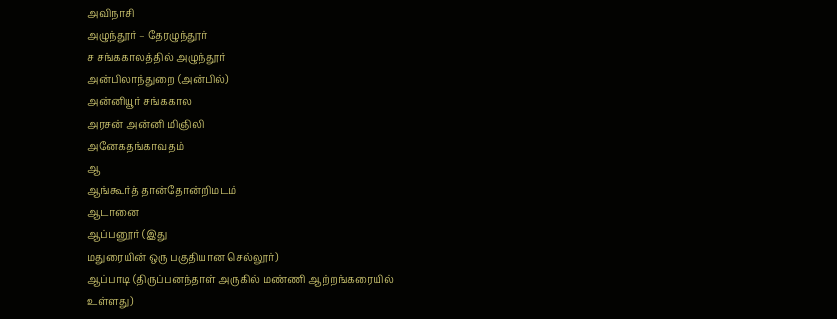அவிநாசி
அழுந்தூர் – தேரழுந்தூர்
ச சங்ககாலத்தில் அழுந்தூர்
அன்பிலாந்துறை (அன்பில்)
அன்னியூர் சங்ககால
அரசன் அன்னி மிஞிலி
அனேகதங்காவதம்
ஆ
ஆங்கூர்த் தான்தோன்றிமடம்
ஆடானை
ஆப்பனூர் (இது
மதுரையின் ஒரு பகுதியான செல்லூர்)
ஆப்பாடி (திருப்பனந்தாள் அருகில் மண்ணி ஆற்றங்கரையில்
உள்ளது)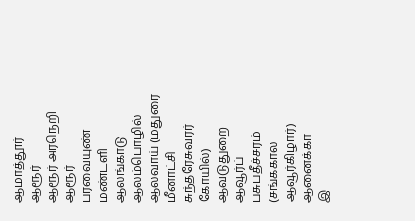ஆமாத்தூர்
ஆரூர்
ஆரூர் அரநெறி
ஆரூர் பரவையுண் மண்டளி
ஆலங்காடு
ஆலம்பொழில்
ஆலவாய் (மதுரை
மீனாட்சி சுந்தரேசுவரர் கோயில்)
ஆவடுதுறை
ஆவூர்ப் பசுபதீச்சரம் (சங்ககால ஆவூர்கிழார்)
ஆனைக்கா
இ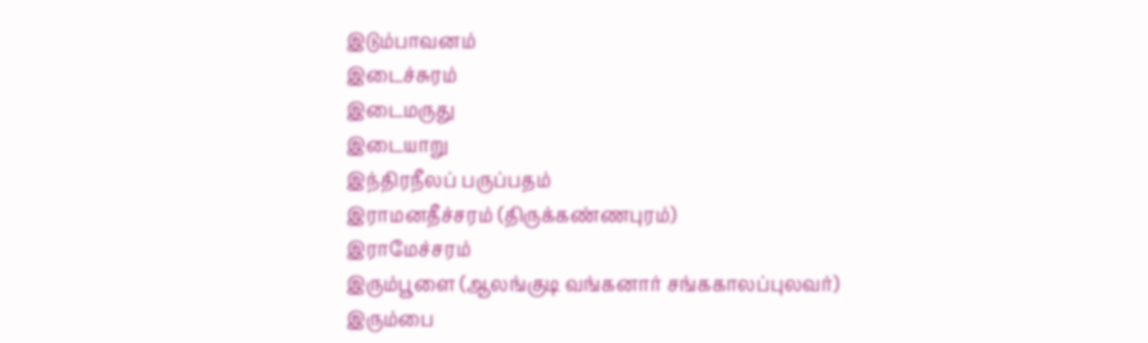இடும்பாவனம்
இடைச்சுரம்
இடைமருது
இடையாறு
இந்திரநீலப் பருப்பதம்
இராமனதீச்சரம் (திருக்கண்ணபுரம்)
இராமேச்சரம்
இரும்பூளை (ஆலங்குடி வங்கனார் சங்ககாலப்புலவர்)
இரும்பை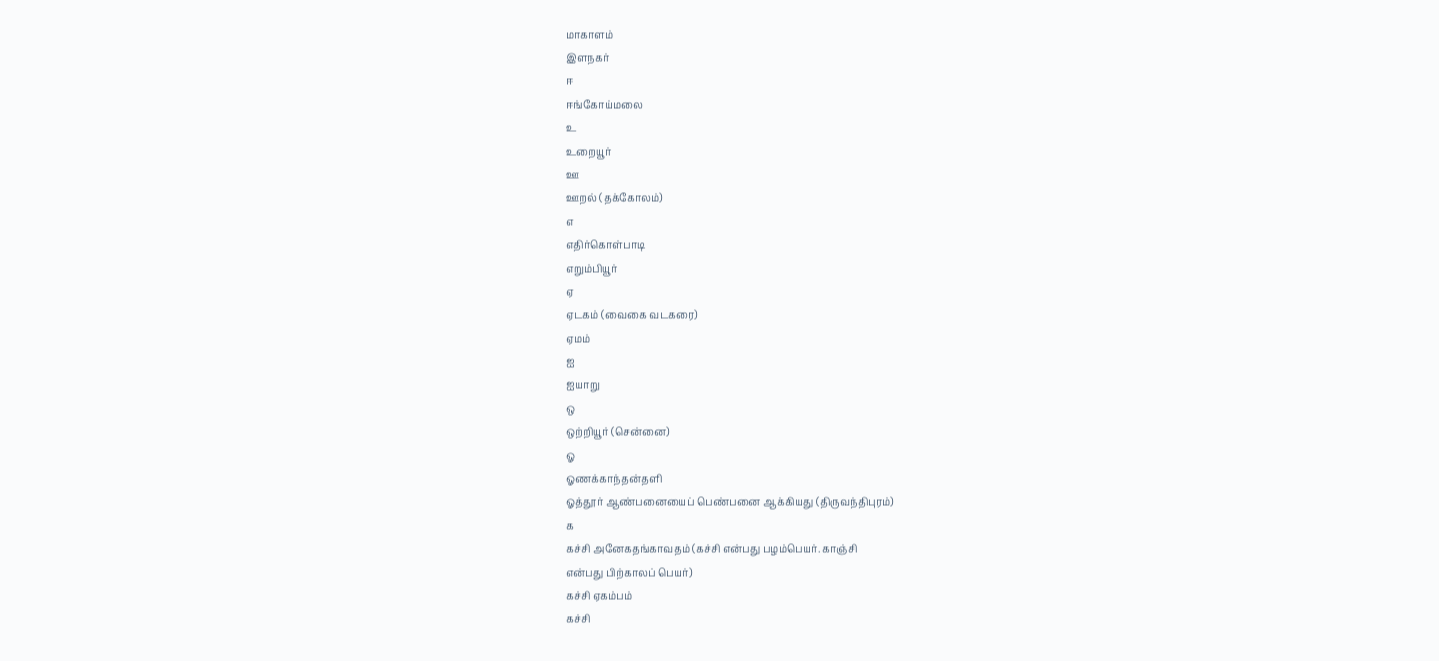மாகாளம்
இளநகர்
ஈ
ஈங்கோய்மலை
உ
உறையூர்
ஊ
ஊறல் (தக்கோலம்)
எ
எதிர்கொள்பாடி
எறும்பியூர்
ஏ
ஏடகம் (வைகை வடகரை)
ஏமம்
ஐ
ஐயாறு
ஒ
ஒற்றியூர் (சென்னை)
ஓ
ஓணக்காந்தன்தளி
ஓத்தூர் ஆண்பனையைப் பெண்பனை ஆக்கியது (திருவந்திபுரம்)
க
கச்சி அனேகதங்காவதம் (கச்சி என்பது பழம்பெயர். காஞ்சி
என்பது பிற்காலப் பெயர்)
கச்சி ஏகம்பம்
கச்சி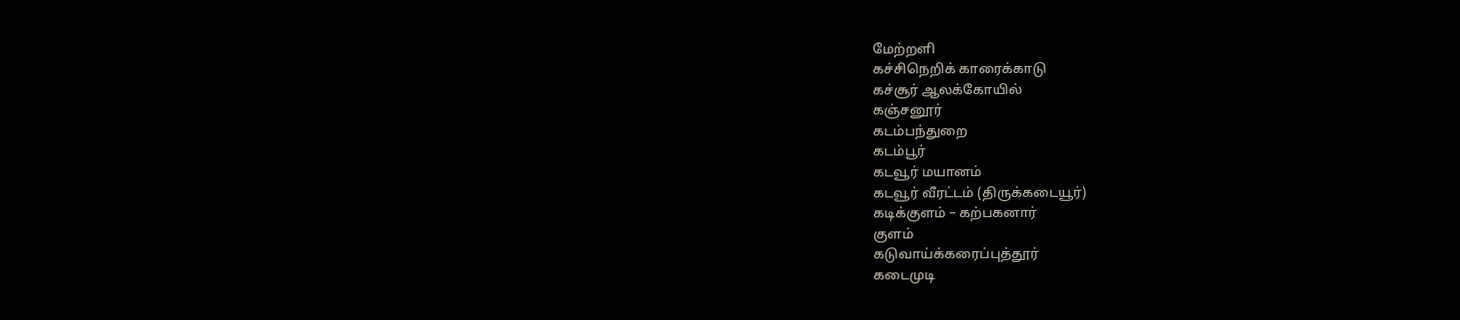மேற்றளி
கச்சிநெறிக் காரைக்காடு
கச்சூர் ஆலக்கோயில்
கஞ்சனூர்
கடம்பந்துறை
கடம்பூர்
கடவூர் மயானம்
கடவூர் வீரட்டம் (திருக்கடையூர்)
கடிக்குளம் – கற்பகனார்
குளம்
கடுவாய்க்கரைப்புத்தூர்
கடைமுடி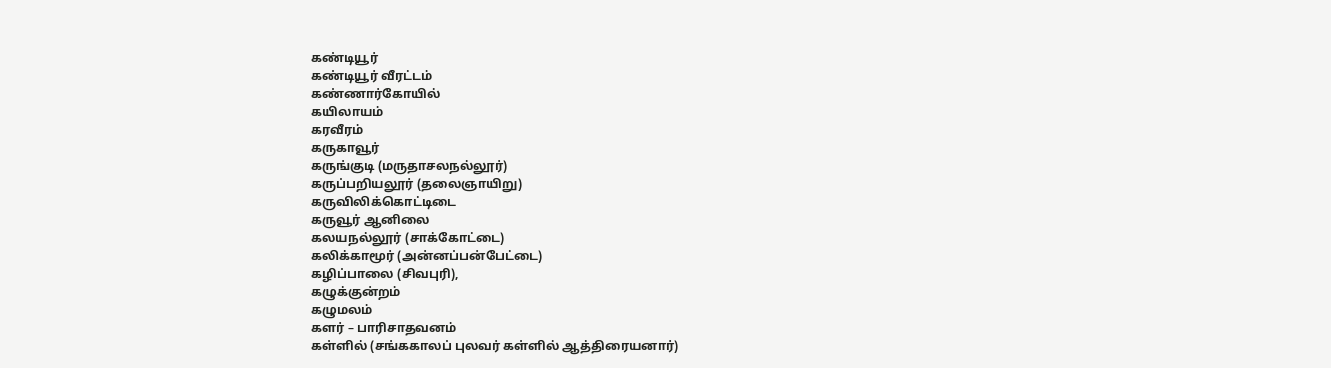கண்டியூர்
கண்டியூர் வீரட்டம்
கண்ணார்கோயில்
கயிலாயம்
கரவீரம்
கருகாவூர்
கருங்குடி (மருதாசலநல்லூர்)
கருப்பறியலூர் (தலைஞாயிறு)
கருவிலிக்கொட்டிடை
கருவூர் ஆனிலை
கலயநல்லூர் (சாக்கோட்டை)
கலிக்காமூர் (அன்னப்பன்பேட்டை)
கழிப்பாலை (சிவபுரி),
கழுக்குன்றம்
கழுமலம்
களர் – பாரிசாதவனம்
கள்ளில் (சங்ககாலப் புலவர் கள்ளில் ஆத்திரையனார்)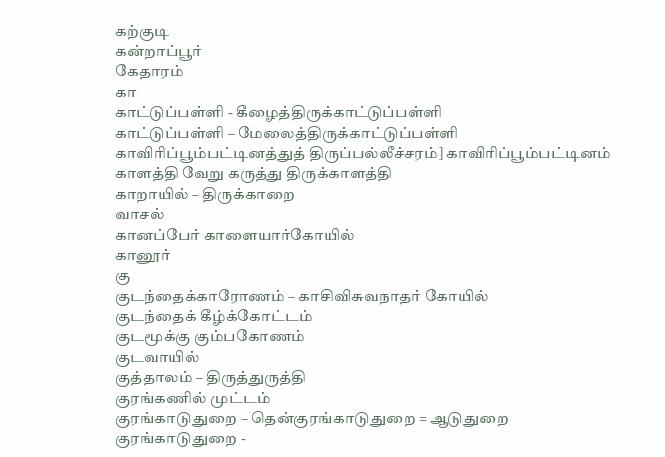கற்குடி
கன்றாப்பூர்
கேதாரம்
கா
காட்டுப்பள்ளி - கீழைத்திருக்காட்டுப்பள்ளி
காட்டுப்பள்ளி – மேலைத்திருக்காட்டுப்பள்ளி
காவிரிப்பூம்பட்டினத்துத் திருப்பல்லீச்சரம்] காவிரிப்பூம்பட்டினம்
காளத்தி வேறு கருத்து திருக்காளத்தி
காறாயில் – திருக்காறை
வாசல்
கானப்பேர் காளையார்கோயில்
கானூர்
கு
குடந்தைக்காரோணம் – காசிவிசுவநாதர் கோயில்
குடந்தைக் கீழ்க்கோட்டம்
குடமூக்கு கும்பகோணம்
குடவாயில்
குத்தாலம் – திருத்துருத்தி
குரங்கணில் முட்டம்
குரங்காடுதுறை – தென்குரங்காடுதுறை = ஆடுதுறை
குரங்காடுதுறை -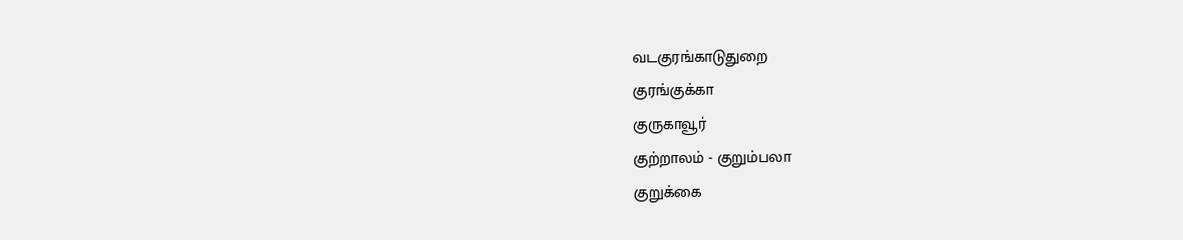வடகுரங்காடுதுறை
குரங்குக்கா
குருகாவூர்
குற்றாலம் - குறும்பலா
குறுக்கை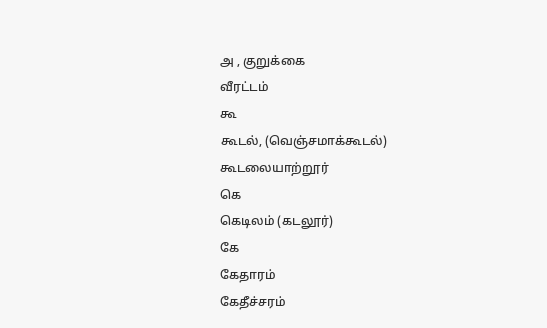அ , குறுக்கை
வீரட்டம்
கூ
கூடல், (வெஞ்சமாக்கூடல்)
கூடலையாற்றூர்
கெ
கெடிலம் (கடலூர்)
கே
கேதாரம்
கேதீச்சரம்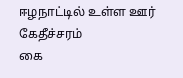ஈழநாட்டில் உள்ள ஊர்
கேதீச்சரம்
கை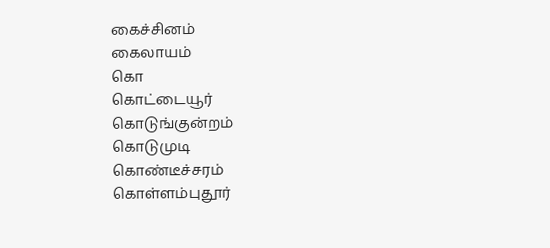கைச்சினம்
கைலாயம்
கொ
கொட்டையூர்
கொடுங்குன்றம்
கொடுமுடி
கொண்டீச்சரம்
கொள்ளம்புதூர்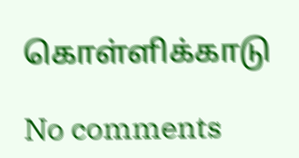கொள்ளிக்காடு

No comments